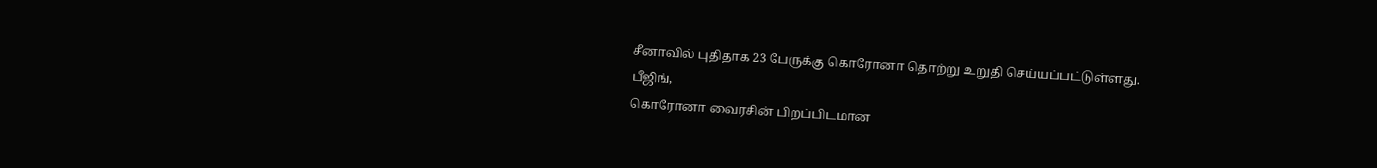சீனாவில் புதிதாக 23 பேருக்கு கொரோனா தொற்று உறுதி செய்யப்பட்டுள்ளது.
பீஜிங்,
கொரோனா வைரசின் பிறப்பிடமான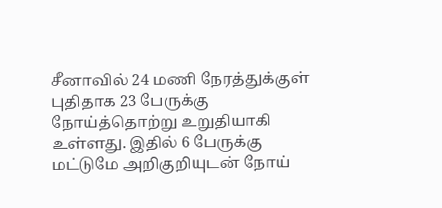சீனாவில் 24 மணி நேரத்துக்குள் புதிதாக 23 பேருக்கு நோய்த்தொற்று உறுதியாகி உள்ளது. இதில் 6 பேருக்கு மட்டுமே அறிகுறியுடன் நோய்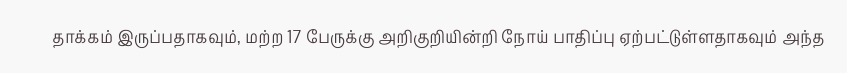தாக்கம் இருப்பதாகவும், மற்ற 17 பேருக்கு அறிகுறியின்றி நோய் பாதிப்பு ஏற்பட்டுள்ளதாகவும் அந்த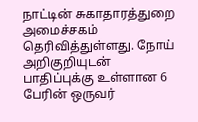நாட்டின் சுகாதாரத்துறை அமைச்சகம் தெரிவித்துள்ளது. நோய் அறிகுறியுடன் பாதிப்புக்கு உள்ளான 6 பேரின் ஒருவர்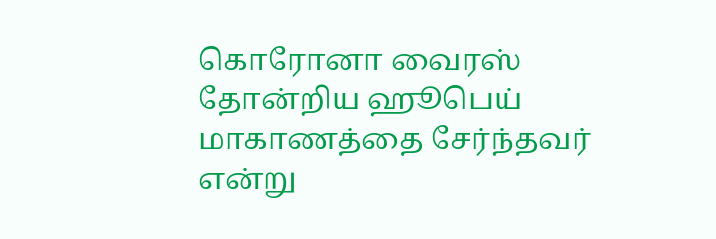கொரோனா வைரஸ் தோன்றிய ஹூபெய் மாகாணத்தை சேர்ந்தவர் என்று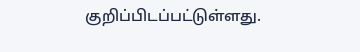குறிப்பிடப்பட்டுள்ளது.